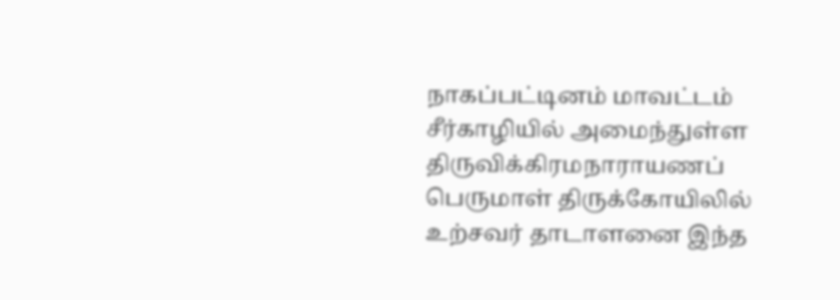நாகப்பட்டினம் மாவட்டம் சீர்காழியில் அமைந்துள்ள திருவிக்கிரமநாராயணப் பெருமாள் திருக்கோயிலில் உற்சவர் தாடாளனை இந்த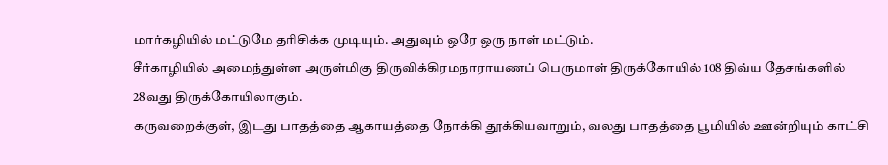மார்கழியில் மட்டுமே தரிசிக்க முடியும். அதுவும் ஒரே ஒரு நாள் மட்டும்.
சீர்காழியில் அமைந்துள்ள அருள்மிகு திருவிக்கிரமநாராயணப் பெருமாள் திருக்கோயில் 108 திவ்ய தேசங்களில் 28வது திருக்கோயிலாகும்.
கருவறைக்குள், இடது பாதத்தை ஆகாயத்தை நோக்கி தூக்கியவாறும், வலது பாதத்தை பூமியில் ஊன்றியும் காட்சி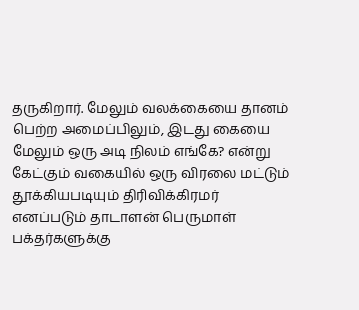தருகிறார். மேலும் வலக்கையை தானம் பெற்ற அமைப்பிலும், இடது கையை மேலும் ஒரு அடி நிலம் எங்கே? என்று கேட்கும் வகையில் ஒரு விரலை மட்டும் தூக்கியபடியும் திரிவிக்கிரமர் எனப்படும் தாடாளன் பெருமாள் பக்தர்களுக்கு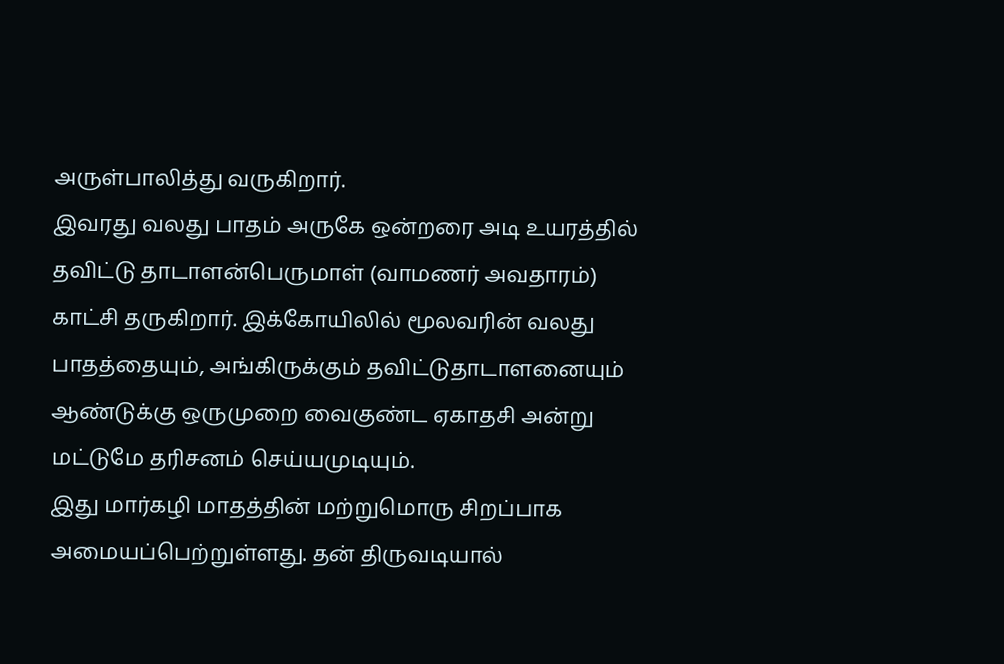அருள்பாலித்து வருகிறார்.
இவரது வலது பாதம் அருகே ஒன்றரை அடி உயரத்தில் தவிட்டு தாடாளன்பெருமாள் (வாமணர் அவதாரம்) காட்சி தருகிறார். இக்கோயிலில் மூலவரின் வலது பாதத்தையும், அங்கிருக்கும் தவிட்டுதாடாளனையும் ஆண்டுக்கு ஒருமுறை வைகுண்ட ஏகாதசி அன்று மட்டுமே தரிசனம் செய்யமுடியும்.
இது மார்கழி மாதத்தின் மற்றுமொரு சிறப்பாக அமையப்பெற்றுள்ளது. தன் திருவடியால்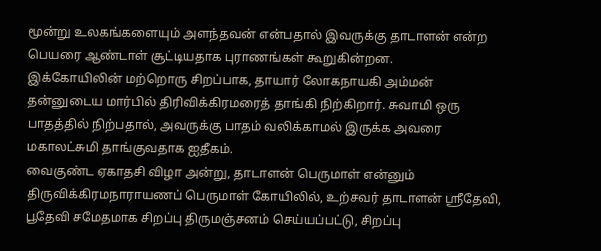மூன்று உலகங்களையும் அளந்தவன் என்பதால் இவருக்கு தாடாளன் என்ற பெயரை ஆண்டாள் சூட்டியதாக புராணங்கள் கூறுகின்றன.
இக்கோயிலின் மற்றொரு சிறப்பாக, தாயார் லோகநாயகி அம்மன் தன்னுடைய மார்பில் திரிவிக்கிரமரைத் தாங்கி நிற்கிறார். சுவாமி ஒரு பாதத்தில் நிற்பதால், அவருக்கு பாதம் வலிக்காமல் இருக்க அவரை மகாலட்சுமி தாங்குவதாக ஐதீகம்.
வைகுண்ட ஏகாதசி விழா அன்று, தாடாளன் பெருமாள் என்னும் திருவிக்கிரமநாராயணப் பெருமாள் கோயிலில், உற்சவர் தாடாளன் ஸ்ரீதேவி, பூதேவி சமேதமாக சிறப்பு திருமஞ்சனம் செய்யப்பட்டு, சிறப்பு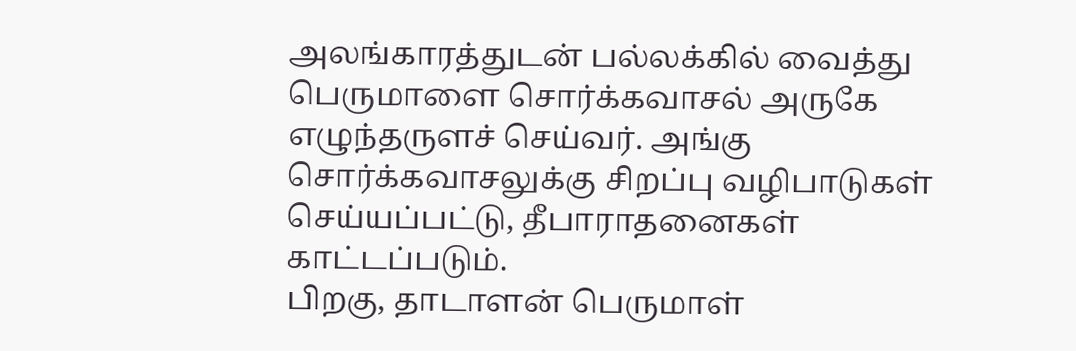அலங்காரத்துடன் பல்லக்கில் வைத்து பெருமாளை சொர்க்கவாசல் அருகே எழுந்தருளச் செய்வர். அங்கு சொர்க்கவாசலுக்கு சிறப்பு வழிபாடுகள் செய்யப்பட்டு, தீபாராதனைகள் காட்டப்படும்.
பிறகு, தாடாளன் பெருமாள்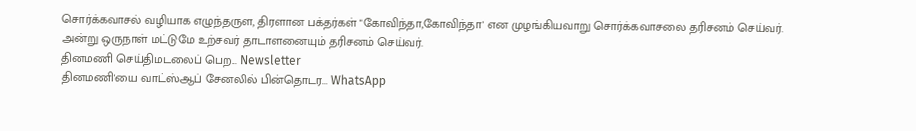சொர்க்கவாசல் வழியாக எழுந்தருள, திரளான பக்தர்கள் "கோவிந்தா,கோவிந்தா' என முழங்கியவாறு சொர்க்கவாசலை தரிசனம் செய்வர். அன்று ஒருநாள் மட்டுமே உற்சவர் தாடாளனையும் தரிசனம் செய்வர்.
தினமணி செய்திமடலைப் பெற... Newsletter
தினமணி'யை வாட்ஸ்ஆப் சேனலில் பின்தொடர... WhatsApp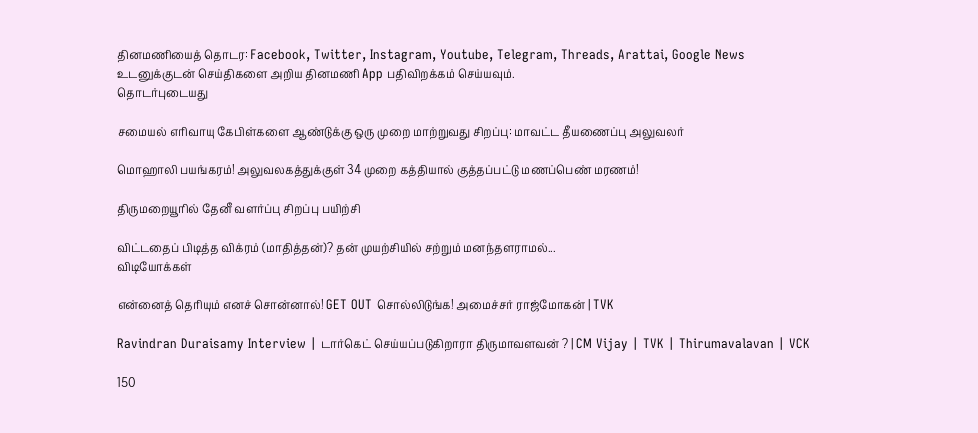தினமணியைத் தொடர: Facebook, Twitter, Instagram, Youtube, Telegram, Threads, Arattai, Google News
உடனுக்குடன் செய்திகளை அறிய தினமணி App பதிவிறக்கம் செய்யவும்.
தொடர்புடையது

சமையல் எரிவாயு கேபிள்களை ஆண்டுக்கு ஒரு முறை மாற்றுவது சிறப்பு: மாவட்ட தீயணைப்பு அலுவலர்

மொஹாலி பயங்கரம்! அலுவலகத்துக்குள் 34 முறை கத்தியால் குத்தப்பட்டு மணப்பெண் மரணம்!

திருமறையூரில் தேனீ வளர்ப்பு சிறப்பு பயிற்சி

விட்டதைப் பிடித்த விக்ரம் (மாதித்தன்)? தன் முயற்சியில் சற்றும் மனந்தளராமல்...
விடியோக்கள்

என்னைத் தெரியும் எனச் சொன்னால்! GET OUT சொல்லிடுங்க! அமைச்சர் ராஜ்மோகன் | TVK

Ravindran Duraisamy Interview | டார்கெட் செய்யப்படுகிறாரா திருமாவளவன் ? | CM Vijay | TVK | Thirumavalavan | VCK

150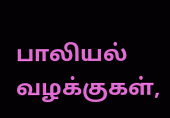பாலியல் வழக்குகள்,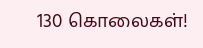130 கொலைகள்!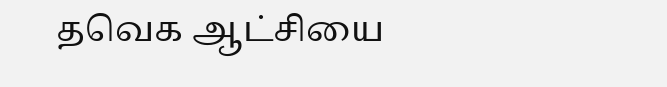தவெக ஆட்சியை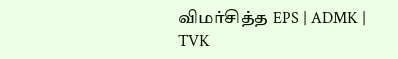விமர்சித்த EPS | ADMK | TVK